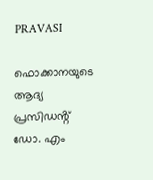PRAVASI

ഫൊക്കാനയുടെ ആദ്യ പ്രസിഡൻ്റ് ഡോ. എം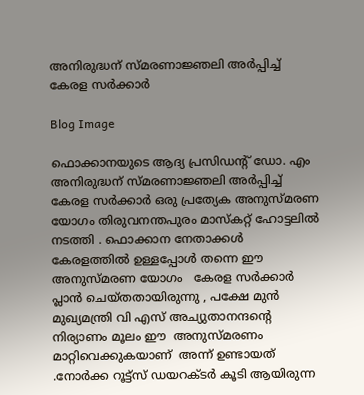അനിരുദ്ധന് സ്മരണാജ്ഞലി അർപ്പിച്ച് കേരള സർക്കാർ

Blog Image

ഫൊക്കാനയുടെ ആദ്യ പ്രസിഡൻ്റ് ഡോ. എം അനിരുദ്ധന് സ്മരണാജ്ഞലി അർപ്പിച്ച് കേരള സർക്കാർ ഒരു പ്രത്യേക അനുസ്മരണ യോഗം തിരുവനന്തപുരം മാസ്കറ്റ് ഹോട്ടലിൽ നടത്തി . ഫൊക്കാന നേതാക്കൾ കേരളത്തിൽ ഉള്ളപ്പോൾ തന്നെ ഈ  അനുസ്‌മരണ യോഗം   കേരള സർക്കാർ പ്ലാൻ ചെയ്തതായിരുന്നു , പക്ഷേ മുൻ മുഖ്യമന്ത്രി വി എസ് അച്യുതാനന്ദന്റെ നിര്യാണം മൂലം ഈ  അനുസ്മരണം   മാറ്റിവെക്കുകയാണ്  അന്ന് ഉണ്ടായത് .നോർക്ക റൂട്ട്സ് ഡയറക്ടർ കൂടി ആയിരുന്ന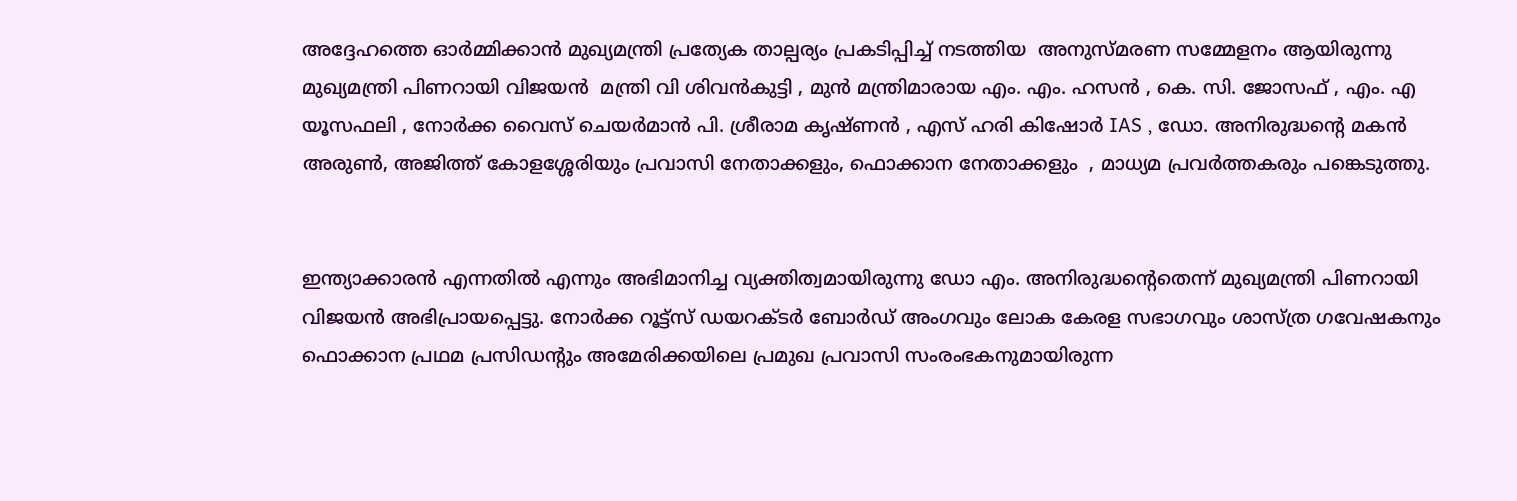അദ്ദേഹത്തെ ഓർമ്മിക്കാൻ മുഖ്യമന്ത്രി പ്രത്യേക താല്പര്യം പ്രകടിപ്പിച്ച് നടത്തിയ  അനുസ്മരണ സമ്മേളനം ആയിരുന്നു  മുഖ്യമന്ത്രി പിണറായി വിജയൻ  മന്ത്രി വി ശിവൻകുട്ടി , മുൻ മന്ത്രിമാരായ എം. എം. ഹസൻ , കെ. സി. ജോസഫ് , എം. എ യൂസഫലി , നോർക്ക വൈസ് ചെയർമാൻ പി. ശ്രീരാമ കൃഷ്ണൻ , എസ് ഹരി കിഷോർ IAS , ഡോ. അനിരുദ്ധൻ്റെ മകൻ അരുൺ, അജിത്ത് കോളശ്ശേരിയും പ്രവാസി നേതാക്കളും, ഫൊക്കാന നേതാക്കളും  , മാധ്യമ പ്രവർത്തകരും പങ്കെടുത്തു.


ഇന്ത്യാക്കാരന്‍ എന്നതില്‍ എന്നും അഭിമാനിച്ച വ്യക്തിത്വമായിരുന്നു ഡോ എം. അനിരുദ്ധന്റെതെന്ന് മുഖ്യമന്ത്രി പിണറായി വിജയന്‍ അഭിപ്രായപ്പെട്ടു. നോര്‍ക്ക റൂട്ട്സ് ഡയറക്ടര്‍ ബോര്‍ഡ് അംഗവും ലോക കേരള സഭാഗവും ശാസ്ത്ര ഗവേഷകനും ഫൊക്കാന പ്രഥമ പ്രസിഡന്റും അമേരിക്കയിലെ പ്രമുഖ പ്രവാസി സംരംഭകനുമായിരുന്ന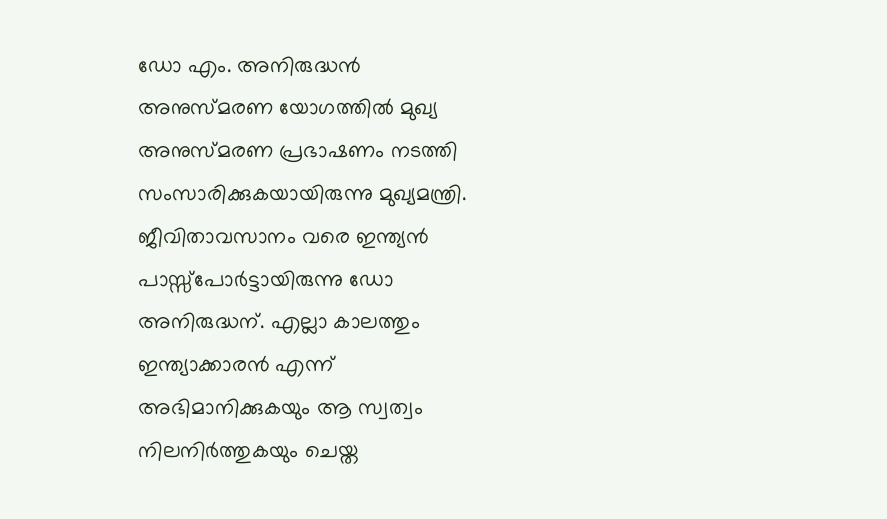ഡോ എം. അനിരുദ്ധന്‍ അനുസ്മരണ യോഗത്തില്‍ മുഖ്യ അനുസ്മരണ പ്രഭാഷണം നടത്തി സംസാരിക്കുകയായിരുന്നു മുഖ്യമന്ത്രി. ജീവിതാവസാനം വരെ ഇന്ത്യന്‍ പാസ്സ്പോര്‍ട്ടായിരുന്നു ഡോ അനിരുദ്ധന്. എല്ലാ കാലത്തും ഇന്ത്യാക്കാരന്‍ എന്ന് അഭിമാനിക്കുകയും ആ സ്വത്വം നിലനിര്‍ത്തുകയും ചെയ്ത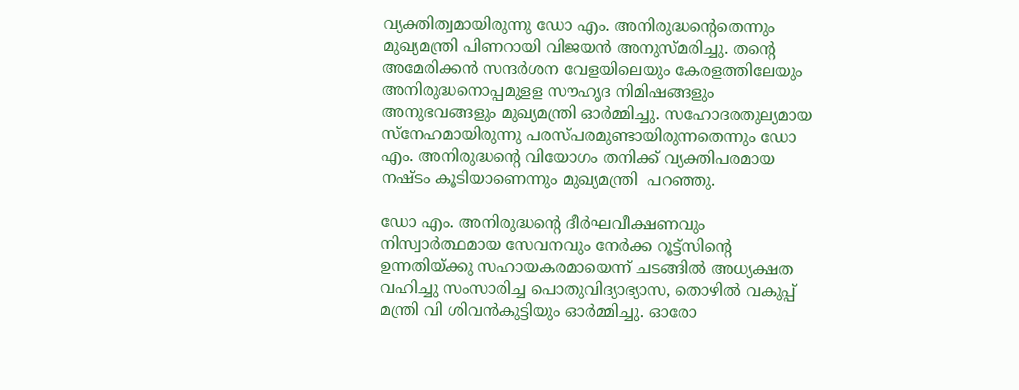വ്യക്തിത്വമായിരുന്നു ഡോ എം. അനിരുദ്ധന്റെതെന്നും മുഖ്യമന്ത്രി പിണറായി വിജയന്‍ അനുസ്മരിച്ചു. തന്റെ അമേരിക്കന്‍ സന്ദര്‍ശന വേളയിലെയും കേരളത്തിലേയും അനിരുദ്ധനൊപ്പമുളള സൗഹൃദ നിമിഷങ്ങളും അനുഭവങ്ങളും മുഖ്യമന്ത്രി ഓര്‍മ്മിച്ചു. സഹോദരതുല്യമായ സ്നേഹമായിരുന്നു പരസ്പരമുണ്ടായിരുന്നതെന്നും ഡോ എം. അനിരുദ്ധന്റെ വിയോഗം തനിക്ക് വ്യക്തിപരമായ നഷ്ടം കൂടിയാണെന്നും മുഖ്യമന്ത്രി  പറഞ്ഞു.

ഡോ എം. അനിരുദ്ധന്റെ ദീര്‍ഘവീക്ഷണവും നിസ്വാര്‍ത്ഥമായ സേവനവും നേര്‍ക്ക റൂട്ട്സിന്റെ ഉന്നതിയ്ക്കു സഹായകരമായെന്ന് ചടങ്ങില്‍ അധ്യക്ഷത വഹിച്ചു സംസാരിച്ച പൊതുവിദ്യാഭ്യാസ, തൊഴില്‍ വകുപ്പ് മന്ത്രി വി ശിവന്‍കുട്ടിയും ഓര്‍മ്മിച്ചു. ഓരോ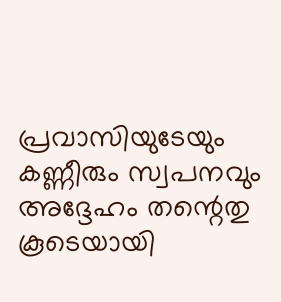പ്രവാസിയുടേയും കണ്ണീരും സ്വപനവും അദ്ദേഹം തന്റെതു കൂടെയായി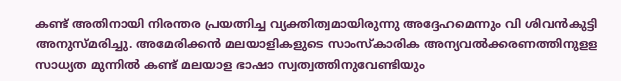കണ്ട് അതിനായി നിരന്തര പ്രയത്നിച്ച വ്യക്തിത്വമായിരുന്നു അദ്ദേഹമെന്നും വി ശിവന്‍കുട്ടി അനുസ്മരിച്ചു. അമേരിക്കന്‍ മലയാളികളുടെ സാംസ്കാരിക അന്യവല്‍ക്കരണത്തിനുളള സാധ്യത മുന്നില്‍ കണ്ട് മലയാള ഭാഷാ സ്വത്വത്തിനുവേണ്ടിയും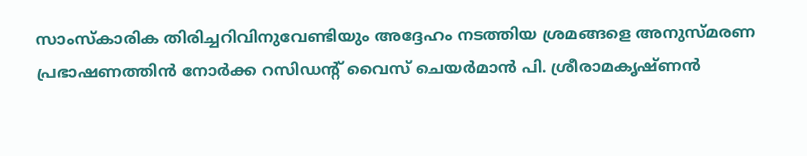സാംസ്കാരിക തിരിച്ചറിവിനുവേണ്ടിയും അദ്ദേഹം നടത്തിയ ശ്രമങ്ങളെ അനുസ്മരണ പ്രഭാഷണത്തിന്‍ നോര്‍ക്ക റസിഡന്റ് വൈസ് ചെയര്‍മാന്‍ പി. ശ്രീരാമകൃഷ്ണന്‍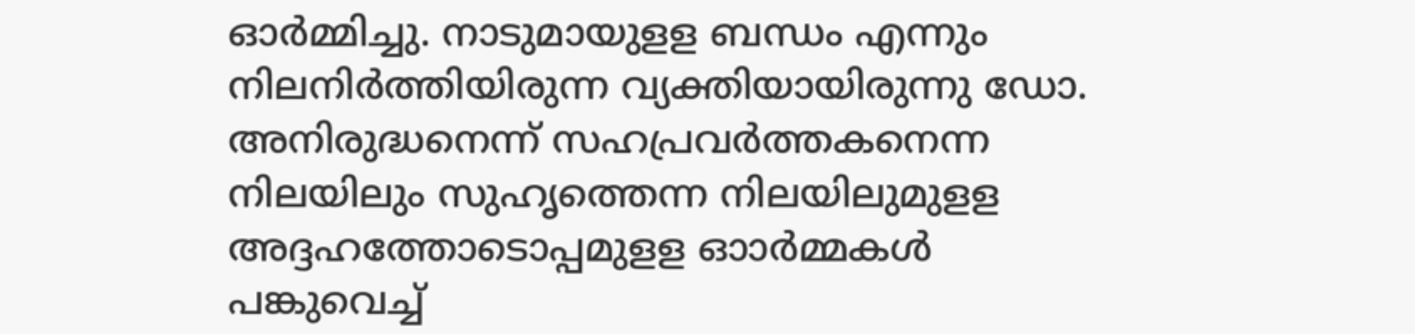ഓര്‍മ്മിച്ചു. നാടുമായുളള ബന്ധം എന്നും നിലനിര്‍ത്തിയിരുന്ന വ്യക്തിയായിരുന്നു ഡോ. അനിരുദ്ധനെന്ന് സഹപ്രവര്‍ത്തകനെന്ന നിലയിലും സുഹൃത്തെന്ന നിലയിലുമുളള അദ്ദഹത്തോടൊപ്പമുളള ഓാര്‍മ്മകള്‍ പങ്കുവെച്ച്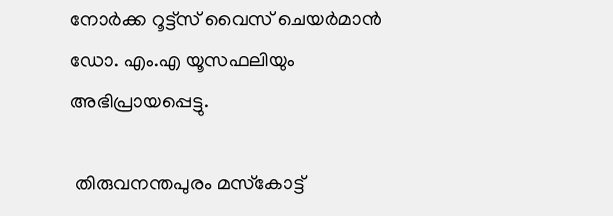നോര്‍ക്ക റൂട്ട്സ് വൈസ് ചെയര്‍മാന്‍ ഡോ. എം.എ യൂസഫലിയും അഭിപ്രായപ്പെട്ടു.

 തിരുവനന്തപുരം മസ്‌കോട്ട്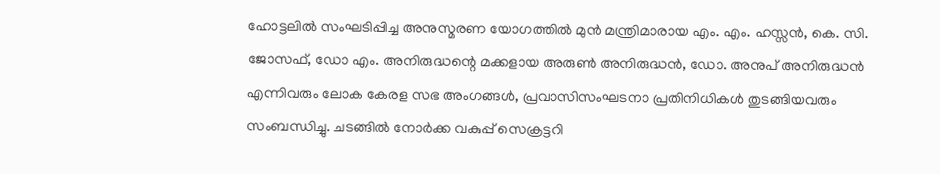ഹോട്ടലില്‍ സംഘടിപ്പിച്ച അനുസ്മരണ യോഗത്തില്‍ മുന്‍ മന്ത്രിമാരായ എം. എം. ഹസ്സൻ, കെ. സി. ജോസഫ്, ഡോ എം. അനിരുദ്ധന്റെ മക്കളായ അരുണ്‍ അനിരുദ്ധന്‍, ഡോ. അനുപ് അനിരുദ്ധന്‍ എന്നിവരും ലോക കേരള സഭ അംഗങ്ങള്‍, പ്രവാസിസംഘടനാ പ്രതിനിധികള്‍ തുടങ്ങിയവരും സംബന്ധിച്ചു. ചടങ്ങില്‍ നോർക്ക വകുപ്പ് സെക്രട്ടറി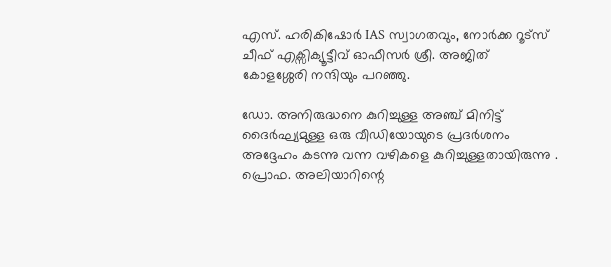എസ്. ഹരികിഷോർ IAS സ്വാഗതവും, നോർക്ക റൂട്സ് ചീഫ് എക്സിക്യൂട്ടീവ് ഓഫീസര്‍ ശ്രീ. അജിത് കോളശ്ശേരി നന്ദിയും പറഞ്ഞു.

ഡോ. അനിരുദ്ധനെ കുറിച്ചുള്ള അഞ്ച് മിനിട്ട് ദൈർഘ്യമുള്ള ഒരു വീഡിയോയുടെ പ്രദർശനം അദ്ദേഹം കടന്നു വന്ന വഴികളെ കുറിച്ചുള്ളതായിരുന്നു . പ്രൊഫ. അലിയാറിന്റെ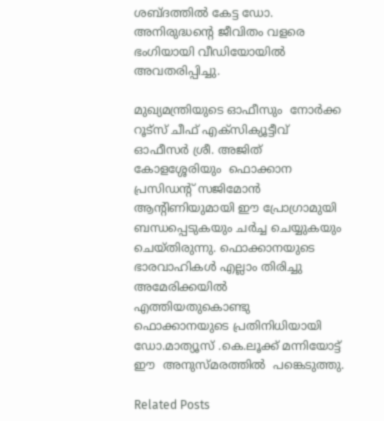ശബ്ദത്തിൽ കേട്ട ഡോ. അനിരുദ്ധൻ്റെ ജീവിതം വളരെ ഭംഗിയായി വീഡിയോയിൽ അവതരിപ്പിച്ചു.

മുഖ്യമന്ത്രിയുടെ ഓഫീസും  നോർക്ക റൂട്സ് ചീഫ് എക്സിക്യൂട്ടീവ് ഓഫീസര്‍ ശ്രീ. അജിത് കോളശ്ശേരിയും  ഫൊക്കാന പ്രസിഡന്റ് സജിമോൻ ആന്റിണിയുമായി ഈ പ്രോഗ്രാമുയി ബന്ധപ്പെടുകയും ചർച്ച ചെയ്യുകയും ചെയ്തിരുന്നു. ഫൊക്കാനയുടെ ഭാരവാഹികൾ എല്ലാം തിരിച്ചു അമേരിക്കയിൽ എത്തിയതുകൊണ്ടു ഫൊക്കാനയുടെ പ്രതിനിധിയായി  ഡോ.മാത്യൂസ് .കെ.ലൂക്ക് മന്നിയോട്ട് ഈ  അനുസ്‌മരത്തിൽ  പങ്കെടുത്തു.

Related Posts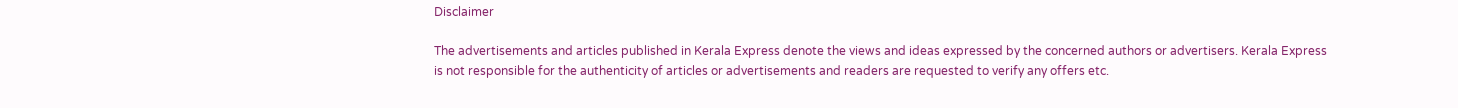Disclaimer

The advertisements and articles published in Kerala Express denote the views and ideas expressed by the concerned authors or advertisers. Kerala Express is not responsible for the authenticity of articles or advertisements and readers are requested to verify any offers etc.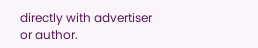directly with advertiser or author.